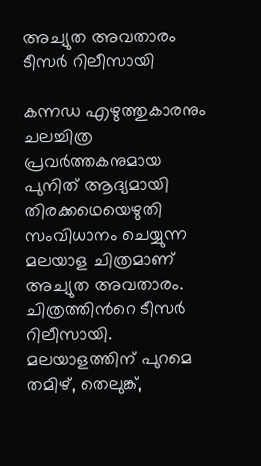അച്യുത അവതാരം ടീസർ റിലീസായി

കന്നഡ എഴുത്തുകാരനും ചലച്ചിത്ര പ്രവർത്തകനുമായ പുനിത് ആദ്യമായി തിരക്കഥെയെഴുതി സംവിധാനം ചെയ്യുന്ന മലയാള ചിത്രമാണ് അച്യുത അവതാരം. ചിത്രത്തിന്‍റെ ടീസർ റിലീസായി. മലയാളത്തിന് പുറമെ തമിഴ്, തെലുങ്ക്,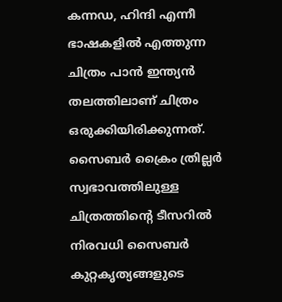കന്നഡ, ഹിന്ദി എന്നീ ഭാഷകളിൽ എത്തുന്ന ചിത്രം പാൻ ഇന്ത്യൻ തലത്തിലാണ് ചിത്രം ഒരുക്കിയിരിക്കുന്നത്. സൈബർ ക്രൈം ത്രില്ലർ സ്വഭാവത്തിലുള്ള ചിത്രത്തിന്‍റെ ടീസറിൽ നിരവധി സൈബർ കുറ്റകൃത്യങ്ങളുടെ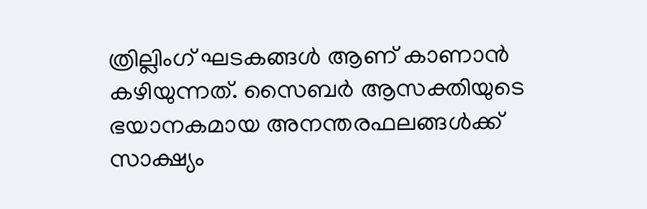ത്രില്ലിംഗ് ഘടകങ്ങൾ ആണ് കാണാൻ കഴിയുന്നത്. സൈബർ ആസക്തിയുടെ ഭയാനകമായ അനന്തരഫലങ്ങൾക്ക് സാക്ഷ്യം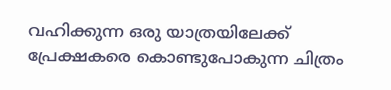വഹിക്കുന്ന ഒരു യാത്രയിലേക്ക് പ്രേക്ഷകരെ കൊണ്ടുപോകുന്ന ചിത്രം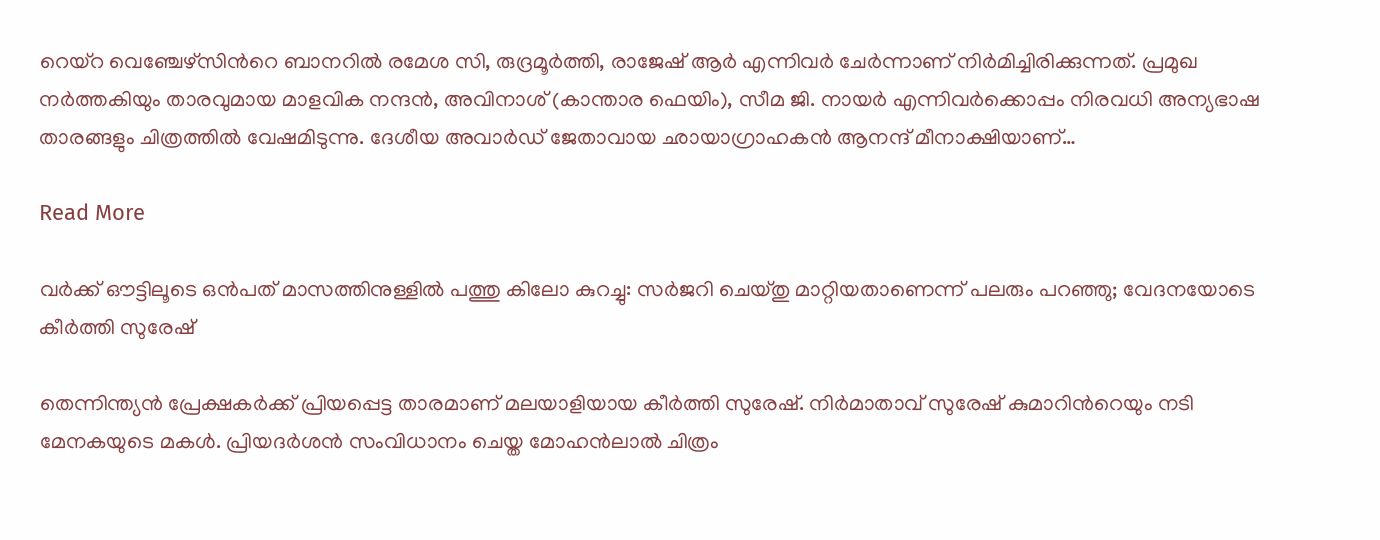റെയ്‌റ വെഞ്ചേഴ്‌സിന്‍റെ ബാനറിൽ രമേശ സി, രുദ്രമൂർത്തി, രാജേഷ് ആർ എന്നിവർ ചേർന്നാണ് നിർമിച്ചിരിക്കുന്നത്. പ്രമുഖ നർത്തകിയും താരവുമായ മാളവിക നന്ദൻ, അവിനാശ് (കാന്താര ഫെയിം), സീമ ജി. നായർ എന്നിവർക്കൊപ്പം നിരവധി അന്യഭാഷ താരങ്ങളും ചിത്രത്തിൽ വേഷമിടുന്നു. ദേശീയ അവാർഡ് ജേതാവായ ഛായാഗ്രാഹകൻ ആനന്ദ് മീനാക്ഷിയാണ്…

Read More

വർക്ക് ഔട്ടിലൂടെ ഒൻപത് മാസത്തിനുള്ളിൽ പത്തു കിലോ കുറച്ചു: സർജറി ചെയ്തു മാറ്റിയതാണെന്ന് പലരും പറഞ്ഞു; വേദനയോടെ കീർത്തി സുരേഷ്

തെന്നിന്ത്യൻ പ്രേക്ഷകർക്ക് പ്രിയപ്പെട്ട താരമാണ് മലയാളിയായ കീർത്തി സുരേഷ്. നിർമാതാവ് സുരേഷ് കുമാറിന്‍റെയും നടി മേനകയുടെ മകൾ. പ്രിയദർശൻ സംവിധാനം ചെയ്ത മോഹൻലാൽ ചിത്രം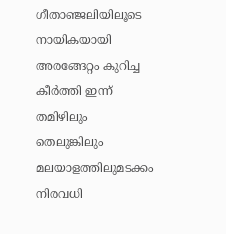ഗീതാഞ്ജലിയിലൂടെ നായികയായി അരങ്ങേറ്റം കുറിച്ച കീർത്തി ഇന്ന് തമിഴിലും തെലുങ്കിലും മലയാളത്തിലുമടക്കം നിരവധി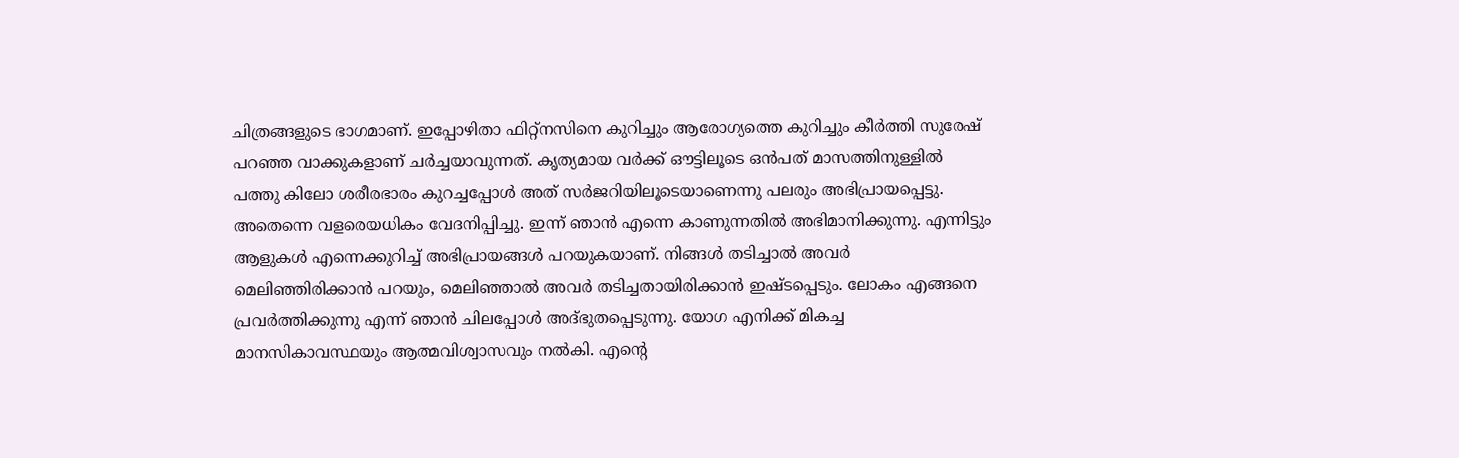ചിത്രങ്ങളുടെ ഭാഗമാണ്. ഇപ്പോഴിതാ ഫിറ്റ്നസിനെ കുറിച്ചും ആരോഗ്യത്തെ കുറിച്ചും കീർത്തി സുരേഷ് പറഞ്ഞ വാക്കുകളാണ് ചർച്ചയാവുന്നത്. കൃത്യമായ വർക്ക് ഔട്ടിലൂടെ ഒൻപത് മാസത്തിനുള്ളിൽ പത്തു കിലോ ശരീരഭാരം കുറച്ചപ്പോൾ അത് സർജറിയിലൂടെയാണെന്നു പലരും അഭിപ്രായപ്പെട്ടു. അതെന്നെ വളരെയധികം വേദനിപ്പിച്ചു. ഇന്ന് ഞാൻ എന്നെ കാണുന്നതിൽ അഭിമാനിക്കുന്നു. എന്നിട്ടും ആളുകൾ എന്നെക്കുറിച്ച് അഭിപ്രായങ്ങൾ പറയുകയാണ്. നിങ്ങൾ തടിച്ചാൽ അവർ മെലിഞ്ഞിരിക്കാൻ പറയും, മെലിഞ്ഞാൽ അവർ തടിച്ചതായിരിക്കാൻ ഇഷ്ടപ്പെടും. ലോകം എങ്ങനെ പ്രവർത്തിക്കുന്നു എന്ന് ഞാൻ ചിലപ്പോൾ അദ്ഭുതപ്പെടുന്നു. യോഗ എനിക്ക് മികച്ച മാനസികാവസ്ഥയും ആത്മവിശ്വാസവും നൽകി. എന്‍റെ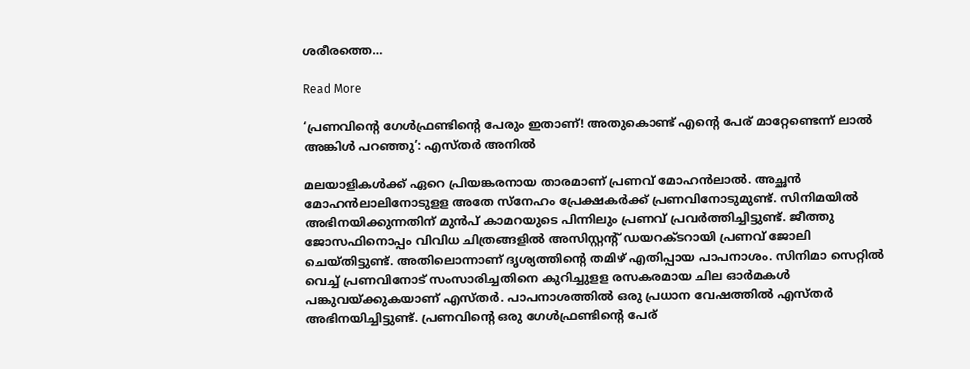ശരീരത്തെ…

Read More

‘പ്രണവിന്‍റെ ഗേൾഫ്രണ്ടിന്‍റെ പേരും ഇതാണ്! അതുകൊണ്ട് എന്‍റെ പേര് മാറ്റേണ്ടെന്ന് ലാൽ അങ്കിൾ പറഞ്ഞു’: എസ്തർ അനിൽ

മലയാളികള്‍ക്ക് ഏറെ പ്രിയങ്കരനായ താരമാണ് പ്രണവ് മോഹന്‍ലാല്‍. അച്ഛന്‍ മോഹന്‍ലാലിനോടുളള അതേ സ്‌നേഹം പ്രേക്ഷകര്‍ക്ക് പ്രണവിനോടുമുണ്ട്. സിനിമയില്‍ അഭിനയിക്കുന്നതിന് മുന്‍പ് കാമറയുടെ പിന്നിലും പ്രണവ് പ്രവര്‍ത്തിച്ചിട്ടുണ്ട്. ജീത്തു ജോസഫിനൊപ്പം വിവിധ ചിത്രങ്ങളില്‍ അസിസ്റ്റന്‍റ് ഡയറക്ടറായി പ്രണവ് ജോലി ചെയ്തിട്ടുണ്ട്. അതിലൊന്നാണ് ദൃശ്യത്തിന്‍റെ തമിഴ് എതിപ്പായ പാപനാശം. സിനിമാ സെറ്റില്‍ വെച്ച് പ്രണവിനോട് സംസാരിച്ചതിനെ കുറിച്ചുളള രസകരമായ ചില ഓര്‍മകള്‍ പങ്കുവയ്ക്കുകയാണ് എസ്തര്‍. പാപനാശത്തില്‍ ഒരു പ്രധാന വേഷത്തില്‍ എസ്തര്‍ അഭിനയിച്ചിട്ടുണ്ട്. പ്രണവിന്‍റെ ഒരു ഗേള്‍ഫ്രണ്ടിന്‍റെ പേര്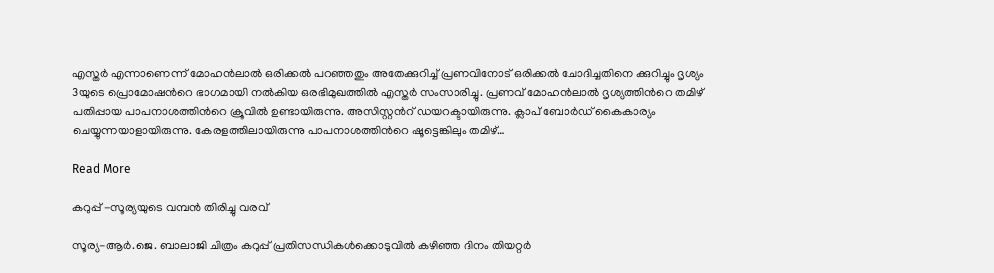എസ്തര്‍ എന്നാണെന്ന് മോഹന്‍ലാല്‍ ഒരിക്കല്‍ പറഞ്ഞതും അതേക്കുറിച്ച് പ്രണവിനോട് ഒരിക്കല്‍ ചോദിച്ചതിനെ ക്കുറിച്ചും ദൃശ്യം 3യുടെ പ്രൊമോഷന്‍റെ ഭാഗമായി നല്‍കിയ ഒരഭിമുഖത്തിൽ എസ്തര്‍ സംസാരിച്ചു. പ്രണവ് മോഹൻലാൽ ദൃശ്യത്തിന്‍റെ തമിഴ് പതിപ്പായ പാപനാശത്തിന്‍റെ ക്രൂവിൽ ഉണ്ടായിരുന്നു. അസിസ്റ്റന്‍റ് ഡയറക്ടായിരുന്നു. ക്ലാപ് ബോർഡ് കൈകാര്യം ചെയ്യുന്നയാളായിരുന്നു. കേരളത്തിലായിരുന്നു പാപനാശത്തിന്‍റെ ഷൂട്ടെങ്കിലും തമിഴ്…

Read More

കറുപ്പ് -സൂര്യയുടെ വമ്പൻ തിരിച്ചു വരവ്

സൂര്യ-ആർ.ജെ. ബാലാജി ചിത്രം കറുപ്പ് പ്രതിസന്ധികൾക്കൊടുവിൽ കഴിഞ്ഞ ദിനം തിയറ്റർ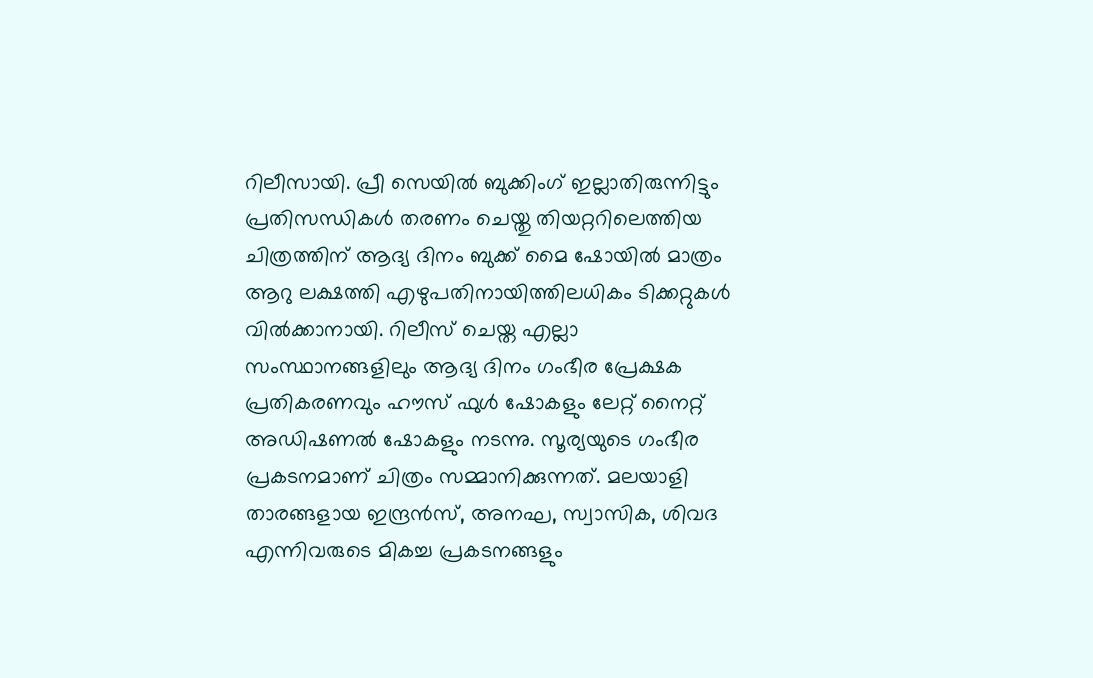റിലീസായി. പ്രീ സെയിൽ ബുക്കിംഗ് ഇല്ലാതിരുന്നിട്ടും പ്രതിസന്ധികൾ തരണം ചെയ്തു തിയറ്ററിലെത്തിയ ചിത്രത്തിന് ആദ്യ ദിനം ബുക്ക് മൈ ഷോയിൽ മാത്രം ആറു ലക്ഷത്തി എഴുപതിനായിത്തിലധികം ടിക്കറ്റുകൾ വിൽക്കാനായി. റിലീസ് ചെയ്ത എല്ലാ സംസ്ഥാനങ്ങളിലും ആദ്യ ദിനം ഗംഭീര പ്രേക്ഷക പ്രതികരണവും ഹൗസ് ഫുൾ ഷോകളും ലേറ്റ് നൈറ്റ് അഡിഷണൽ ഷോകളും നടന്നു. സൂര്യയുടെ ഗംഭീര പ്രകടനമാണ് ചിത്രം സമ്മാനിക്കുന്നത്. മലയാളി താരങ്ങളായ ഇന്ദ്രൻസ്, അനഘ, സ്വാസിക, ശിവദ എന്നിവരുടെ മികച്ച പ്രകടനങ്ങളും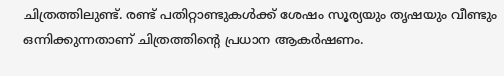ചിത്രത്തിലുണ്ട്. രണ്ട് പതിറ്റാണ്ടുകൾക്ക് ശേഷം സൂര്യയും തൃഷയും വീണ്ടും ഒന്നിക്കുന്നതാണ് ചിത്രത്തിന്‍റെ പ്രധാന ആകർഷണം.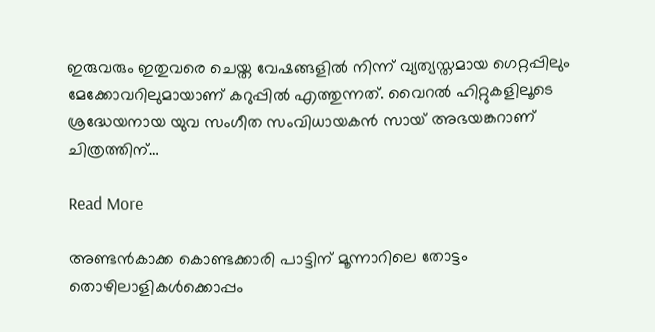ഇരുവരും ഇതുവരെ ചെയ്ത വേഷങ്ങളിൽ നിന്ന് വ്യത്യസ്തമായ ഗെറ്റപ്പിലും മേക്കോവറിലുമായാണ് കറുപ്പിൽ എത്തുന്നത്. വൈറൽ ഹിറ്റുകളിലൂടെ ശ്രദ്ധേയനായ യുവ സംഗീത സംവിധായകൻ സായ് അഭയങ്കറാണ് ചിത്രത്തിന്…

Read More

അണ്ടൻകാക്ക കൊണ്ടക്കാരി പാട്ടിന് മൂന്നാറിലെ തോട്ടം തൊഴിലാളികൾക്കൊപ്പം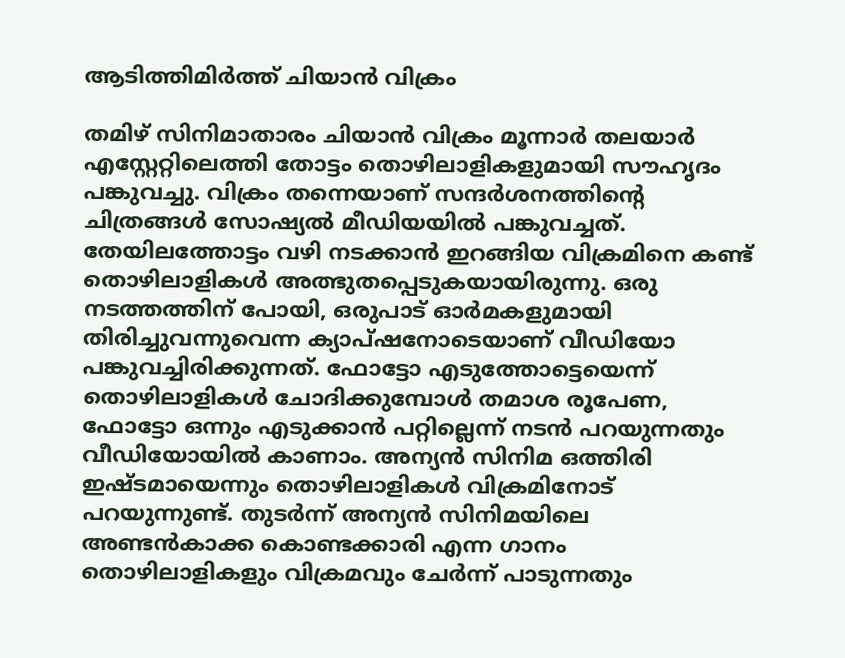ആടിത്തിമിർത്ത് ചിയാൻ വിക്രം

തമിഴ് സിനിമാതാരം ചിയാൻ വിക്രം മൂന്നാർ തലയാർ എസ്റ്റേറ്റിലെത്തി തോട്ടം തൊഴിലാളികളുമായി സൗഹൃദം പങ്കുവച്ചു. വിക്രം തന്നെയാണ് സന്ദ‍ർശനത്തിന്‍റെ ചിത്രങ്ങൾ സോഷ്യൽ മീഡിയയിൽ പങ്കുവച്ചത്. തേയിലത്തോട്ടം വഴി നടക്കാൻ ഇറങ്ങിയ വിക്രമിനെ കണ്ട് തൊഴിലാളികൾ അത്ഭുതപ്പെടുകയായിരുന്നു. ഒരു നടത്തത്തിന് പോയി, ഒരുപാട് ഓർമകളുമായി തിരിച്ചുവന്നുവെന്ന ക്യാപ്ഷനോടെയാണ് വീഡിയോ പങ്കുവച്ചിരിക്കുന്നത്. ഫോട്ടോ എടുത്തോട്ടെയെന്ന് തൊഴിലാളികൾ ചോദിക്കുമ്പോൾ തമാശ രൂപേണ, ഫോട്ടോ ഒന്നും എടുക്കാൻ പറ്റില്ലെന്ന് നടൻ പറയുന്നതും വീഡിയോയിൽ കാണാം. അന്യൻ സിനിമ ഒത്തിരി ഇഷ്ടമായെന്നും തൊഴിലാളികൾ വിക്രമിനോട് പറയുന്നുണ്ട്. തുടർന്ന് അന്യൻ സിനിമയിലെ അണ്ടൻകാക്ക കൊണ്ടക്കാരി എന്ന ഗാനം തൊഴിലാളികളും വിക്രമവും ചേർന്ന് പാടുന്നതും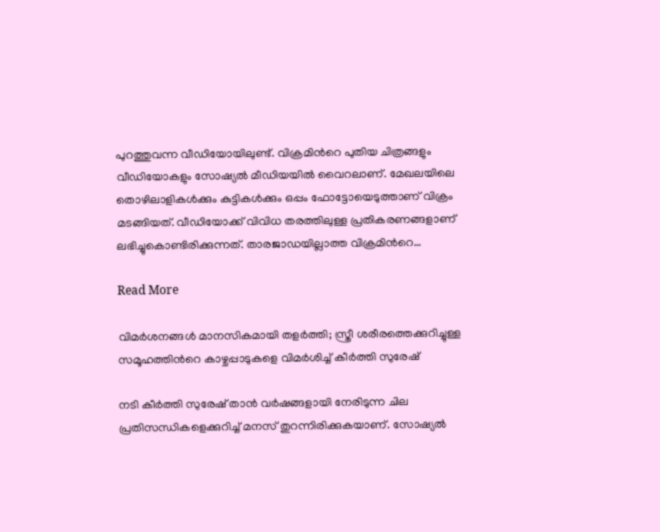പുറത്തുവന്ന വീഡിയോയിലുണ്ട്. വിക്രമിന്‍റെ പുതിയ ചിത്രങ്ങളും വീഡിയോകളും സോഷ്യൽ മീഡിയയിൽ വൈറലാണ്. മേഖലയിലെ തൊഴിലാളികൾക്കും കുട്ടികൾക്കും ഒപ്പം ഫോട്ടോയെടുത്താണ് വിക്രം മടങ്ങിയത്. വീഡിയോക്ക് വിവിധ തരത്തിലുള്ള പ്രതികരണങ്ങളാണ് ലഭിച്ചുകൊണ്ടിരിക്കുന്നത്. താരജാഡയില്ലാത്ത വിക്രമിന്‍റെ…

Read More

വിമർശനങ്ങൾ മാനസികമായി തളർത്തി; സ്ത്രീ ശരീരത്തെക്കുറിച്ചുള്ള സമൂഹത്തിന്‍റെ കാഴ്ചപ്പാടുകളെ വിമർശിച്ച് കീർത്തി സുരേഷ്

നടി കീർത്തി സുരേഷ് താൻ വർഷങ്ങളായി നേരിടുന്ന ചില പ്രതിസന്ധികളെക്കുറിച്ച് മനസ് തുറന്നിരിക്കുകയാണ്. സോഷ്യൽ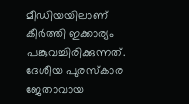മീഡിയയിലാണ് കീർത്തി ഇക്കാര്യം പങ്കുവച്ചിരിക്കുന്നത്. ദേശീയ പുരസ്കാര ജേതാവായ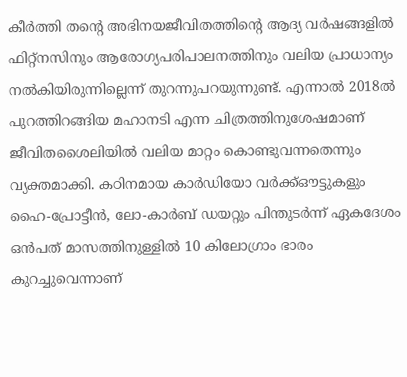കീർത്തി തന്‍റെ അഭിനയജീവിതത്തിന്‍റെ ആദ്യ വർഷങ്ങളിൽ ഫിറ്റ്‌നസിനും ആരോഗ്യപരിപാലനത്തിനും വലിയ പ്രാധാന്യം നൽകിയിരുന്നില്ലെന്ന് തുറന്നുപറയുന്നുണ്ട്. എന്നാൽ 2018ൽ പുറത്തിറങ്ങിയ മഹാനടി എന്ന ചിത്രത്തിനുശേഷമാണ് ജീവിതശൈലിയിൽ വലിയ മാറ്റം കൊണ്ടുവന്നതെന്നും വ്യക്തമാക്കി. കഠിനമായ കാർഡിയോ വർക്ക്‌ഔട്ടുകളും ഹൈ-പ്രോട്ടീൻ, ലോ-കാർബ് ഡയറ്റും പിന്തുടർന്ന് ഏകദേശം ഒൻപത് മാസത്തിനുള്ളിൽ 10 കിലോഗ്രാം ഭാരം കുറച്ചുവെന്നാണ്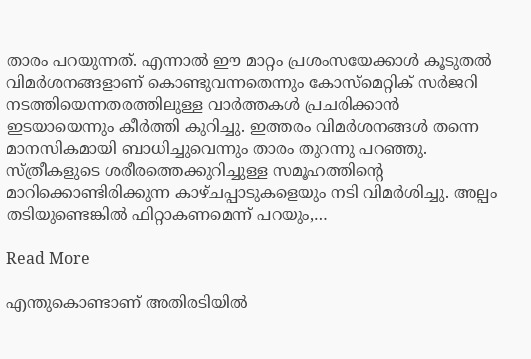താരം പറയുന്നത്. എന്നാൽ ഈ മാറ്റം പ്രശംസയേക്കാൾ കൂടുതൽ വിമർശനങ്ങളാണ് കൊണ്ടുവന്നതെന്നും കോസ്മെറ്റിക് സർജറി നടത്തിയെന്നതരത്തിലുള്ള വാർത്തകൾ പ്രചരിക്കാൻ ഇടയായെന്നും കീർത്തി കുറിച്ചു. ഇത്തരം വിമർശനങ്ങൾ തന്നെ മാനസികമായി ബാധിച്ചുവെന്നും താരം തുറന്നു പറഞ്ഞു. സ്ത്രീകളുടെ ശരീരത്തെക്കുറിച്ചുള്ള സമൂഹത്തിന്‍റെ മാറിക്കൊണ്ടിരിക്കുന്ന കാഴ്ചപ്പാടുകളെയും നടി വിമർശിച്ചു. അല്പം തടിയുണ്ടെങ്കിൽ ഫിറ്റാകണമെന്ന് പറയും,…

Read More

എന്തുകൊണ്ടാണ് അതിരടിയിൽ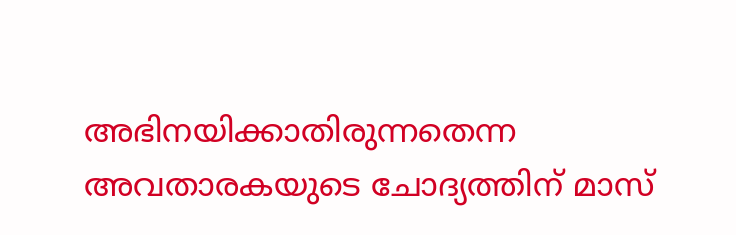അഭിനയിക്കാതിരുന്നതെന്ന അവതാരകയുടെ ചോദ്യത്തിന് മാസ്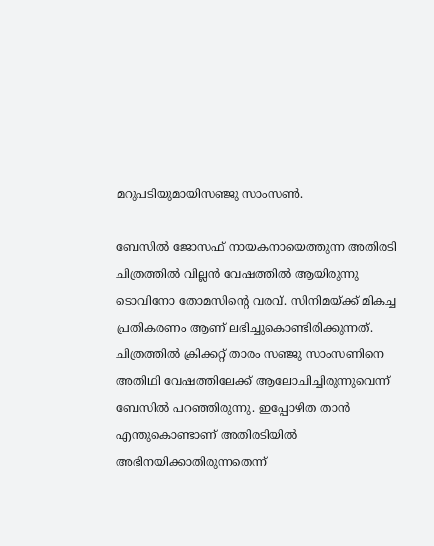മറുപടിയുമായിസഞ്ജു സാംസൺ.

ബേസിൽ ജോസഫ് നായകനായെത്തുന്ന അതിരടി ചിത്രത്തിൽ വില്ലൻ വേഷത്തിൽ ആയിരുന്നു ടൊവിനോ തോമസിന്‍റെ വരവ്. സിനിമയ്ക്ക് മികച്ച പ്രതികരണം ആണ് ലഭിച്ചുകൊണ്ടിരിക്കുന്നത്. ചിത്രത്തിൽ ക്രിക്കറ്റ് താരം സഞ്ജു സാംസണിനെ അതിഥി വേഷത്തിലേക്ക് ആലോചിച്ചിരുന്നുവെന്ന് ബേസിൽ പറഞ്ഞിരുന്നു. ഇപ്പോഴിത താൻ എന്തുകൊണ്ടാണ് അതിരടിയിൽ അഭിനയിക്കാതിരുന്നതെന്ന്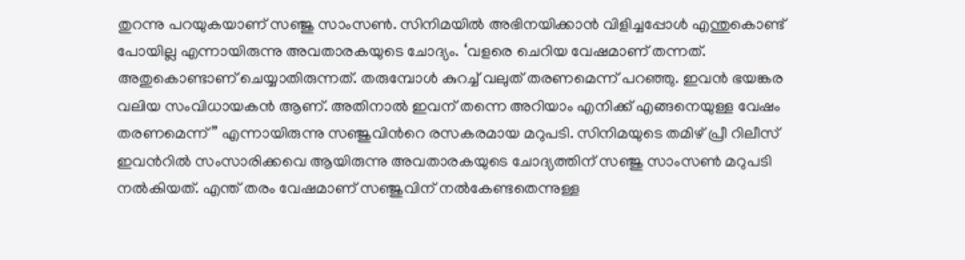തുറന്നു പറയുകയാണ് സഞ്ജു സാംസൺ. സിനിമയിൽ അഭിനയിക്കാൻ വിളിച്ചപ്പോൾ എന്തുകൊണ്ട് പോയില്ല എന്നായിരുന്നു അവതാരകയുടെ ചോദ്യം. ‘വളരെ ചെറിയ വേഷമാണ് തന്നത്. അതുകൊണ്ടാണ് ചെയ്യാതിരുന്നത്. തരുമ്പോൾ കുറച്ച് വലുത് തരണമെന്ന് പറഞ്ഞു. ഇവൻ ഭയങ്കര വലിയ സംവിധായകൻ ആണ്. അതിനാൽ ഇവന് തന്നെ അറിയാം എനിക്ക് എങ്ങനെയുള്ള വേഷം തരണമെന്ന്” എന്നായിരുന്നു സഞ്ജുവിന്‍റെ രസകരമായ മറുപടി. സിനിമയുടെ തമിഴ് പ്രീ റിലീസ് ഇവന്‍റിൽ സംസാരിക്കവെ ആയിരുന്നു അവതാരകയുടെ ചോദ്യത്തിന് സഞ്ജു സാംസൺ മറുപടി നൽകിയത്. എന്ത് തരം വേഷമാണ് സഞ്ജുവിന് നൽകേണ്ടതെന്നുള്ള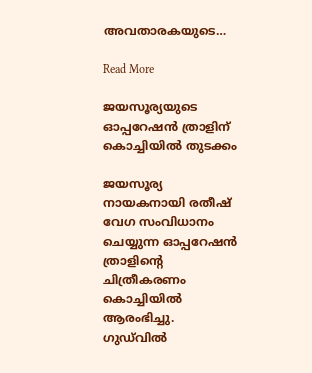അവതാരകയുടെ…

Read More

ജയസൂര്യയുടെ ഓപ്പറേഷൻ ത്രാളിന് കൊച്ചിയിൽ തുടക്കം

ജയസൂര്യ നായകനായി രതീഷ് വേഗ സംവിധാനം ചെയ്യുന്ന ഓപ്പറേഷൻ ത്രാളിന്‍റെ ചിത്രീകരണം കൊച്ചിയിൽ ആരംഭിച്ചു. ഗുഡ്‌വിൽ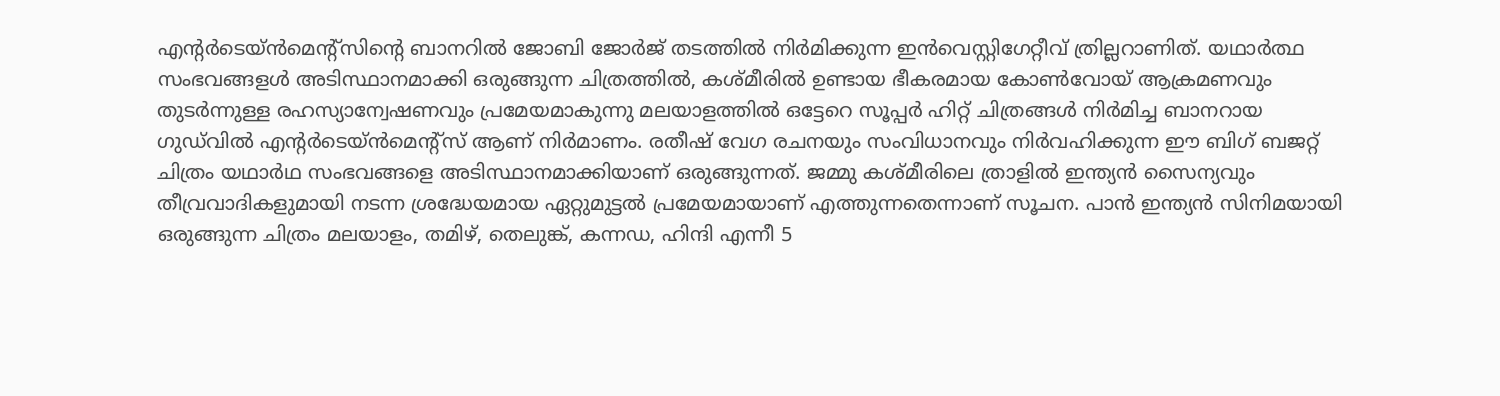എന്‍റർടെയ്ൻമെന്‍റ്സിന്‍റെ ബാനറിൽ ജോബി ജോർജ് തടത്തിൽ നിർമിക്കുന്ന ഇൻവെസ്റ്റിഗേറ്റീവ് ത്രില്ലറാണിത്. യഥാർത്ഥ സംഭവങ്ങളൾ അടിസ്ഥാനമാക്കി ഒരുങ്ങുന്ന ചിത്രത്തിൽ, കശ്മീരിൽ ഉണ്ടായ ഭീകരമായ കോൺവോയ് ആക്രമണവും തുടർന്നുള്ള രഹസ്യാന്വേഷണവും പ്രമേയമാകുന്നു മലയാളത്തില്‍ ഒട്ടേറെ സൂപ്പർ ഹിറ്റ് ചിത്രങ്ങള്‍ നിര്‍മിച്ച ബാനറായ ഗുഡ്‍വില്‍ എന്‍റര്‍ടെയ്ന്‍‍മെന്‍റ്സ് ആണ് നിർമാണം. രതീഷ് വേഗ രചനയും സംവിധാനവും നിർവഹിക്കുന്ന ഈ ബിഗ് ബജറ്റ് ചിത്രം യഥാർഥ സംഭവങ്ങളെ അടിസ്ഥാനമാക്കിയാണ് ഒരുങ്ങുന്നത്. ജമ്മു കശ്മീരിലെ ത്രാളില്‍ ഇന്ത്യൻ സൈന്യവും തീവ്രവാദികളുമായി നടന്ന ശ്രദ്ധേയമായ ഏറ്റുമുട്ടൽ പ്രമേയമായാണ് എത്തുന്നതെന്നാണ് സൂചന. പാൻ ഇന്ത്യൻ സിനിമയായി ഒരുങ്ങുന്ന ചിത്രം മലയാളം, തമിഴ്, തെലുങ്ക്, കന്നഡ, ഹിന്ദി എന്നീ 5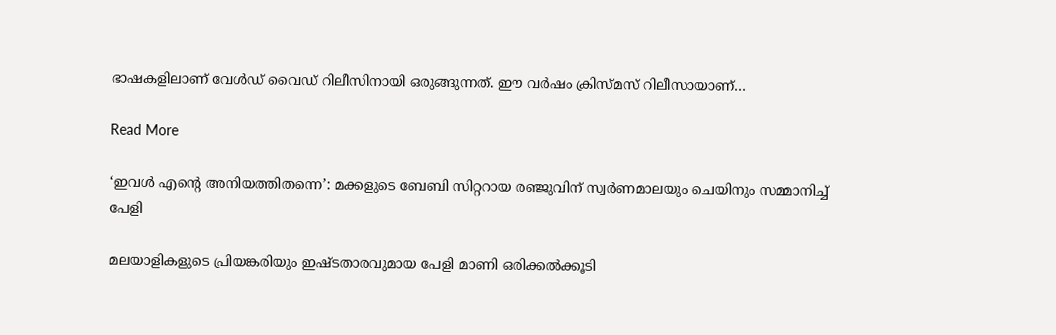ഭാഷകളിലാണ് വേൾഡ് വൈഡ് റിലീസിനായി ഒരുങ്ങുന്നത്. ഈ വർഷം ക്രിസ്മസ് റിലീസായാണ്…

Read More

‘ഇവൾ എന്‍റെ അനിയത്തിതന്നെ’: മക്കളുടെ ബേബി സിറ്ററായ രഞ്ജുവിന് സ്വർണമാലയും ചെയിനും സമ്മാനിച്ച് പേളി

മലയാളികളുടെ പ്രിയങ്കരിയും ഇഷ്ടതാരവുമായ പേളി മാണി ഒരിക്കൽക്കൂടി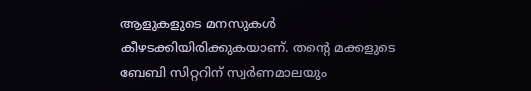ആളുകളുടെ മനസുകൾ കീഴടക്കിയിരിക്കുകയാണ്. തന്‍റെ മക്കളുടെ ബേബി സിറ്ററിന് സ്വർണമാലയും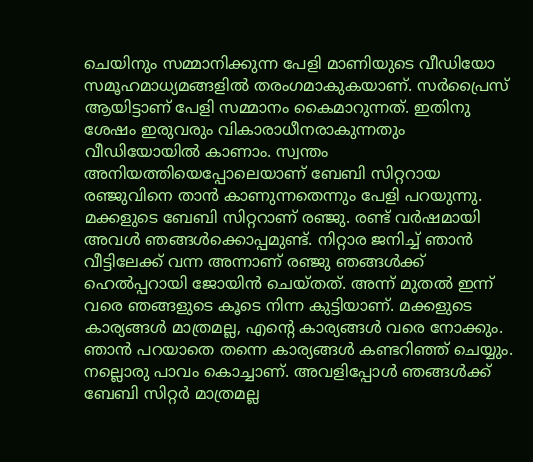ചെയിനും സമ്മാനിക്കുന്ന പേളി മാണിയുടെ വീഡിയോ സമൂഹമാധ്യമങ്ങളിൽ തരംഗമാകുകയാണ്. സർപ്രൈസ് ആയിട്ടാണ് പേളി സമ്മാനം കൈമാറുന്നത്. ഇതിനു ശേഷം ഇരുവരും വികാരാധീനരാകുന്നതും വീഡിയോയിൽ കാണാം. സ്വന്തം അനിയത്തിയെപ്പോലെയാണ് ബേബി സിറ്ററായ രഞ്ജുവിനെ താൻ കാണുന്നതെന്നും പേളി പറയുന്നു. മക്കളുടെ ബേബി സിറ്ററാണ് രഞ്ജു. രണ്ട് വർഷമായി അവൾ ഞങ്ങൾക്കൊപ്പമുണ്ട്. നിറ്റാര ജനിച്ച് ഞാൻ വീട്ടിലേക്ക് വന്ന അന്നാണ് രഞ്ജു ഞങ്ങൾക്ക് ഹെൽപ്പറായി ജോയിൻ ചെയ്തത്. അന്ന് മുതൽ ഇന്ന് വരെ ഞങ്ങളുടെ കൂടെ നിന്ന കുട്ടിയാണ്. മക്കളുടെ കാര്യങ്ങൾ മാത്രമല്ല, എന്‍റെ കാര്യങ്ങൾ വരെ നോക്കും. ഞാൻ പറയാതെ തന്നെ കാര്യങ്ങൾ കണ്ടറിഞ്ഞ് ചെയ്യും. നല്ലൊരു പാവം കൊച്ചാണ്. അവളിപ്പോൾ ഞങ്ങൾക്ക് ബേബി സിറ്റർ മാത്രമല്ല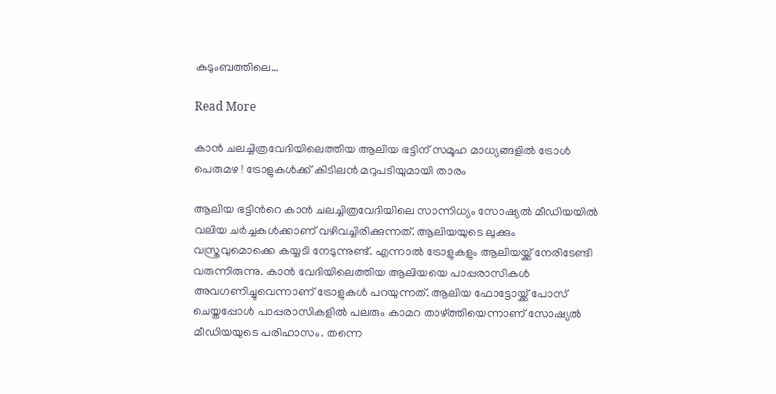കുടുംബത്തിലെ…

Read More

കാൻ ചലച്ചിത്രവേദിയിലെത്തിയ ആലിയ ഭട്ടിന് സമൂഹ മാധ്യങ്ങളിൽ ട്രോൾ പെരുമഴ ! ട്രോളുകൾക്ക് കിടിലൻ മറുപടിയുമായി താരം

ആലിയ ഭട്ടിന്‍റെ കാൻ ചലച്ചിത്രവേദിയിലെ സാന്നിധ്യം സോഷ്യല്‍ മീഡിയയില്‍ വലിയ ചർച്ചകൾക്കാണ് വഴിവച്ചിരിക്കുന്നത്. ആലിയയുടെ ലുക്കും വസ്ത്രവുമൊക്കെ കയ്യടി നേടുന്നുണ്ട്. എന്നാല്‍ ട്രോളുകളും ആലിയയ്ക്ക് നേരിടേണ്ടി വരുന്നിരുന്നു. കാന്‍ വേദിയിലെത്തിയ ആലിയയെ പാപ്പരാസികള്‍ അവഗണിച്ചുവെന്നാണ് ട്രോളുകള്‍ പറയുന്നത്. ആലിയ ഫോട്ടോയ്ക്ക് പോസ് ചെയ്തപ്പോള്‍ പാപ്പരാസികളില്‍ പലരും കാമറ താഴ്ത്തിയെന്നാണ് സോഷ്യല്‍ മീഡിയയുടെ പരിഹാസം. തന്നെ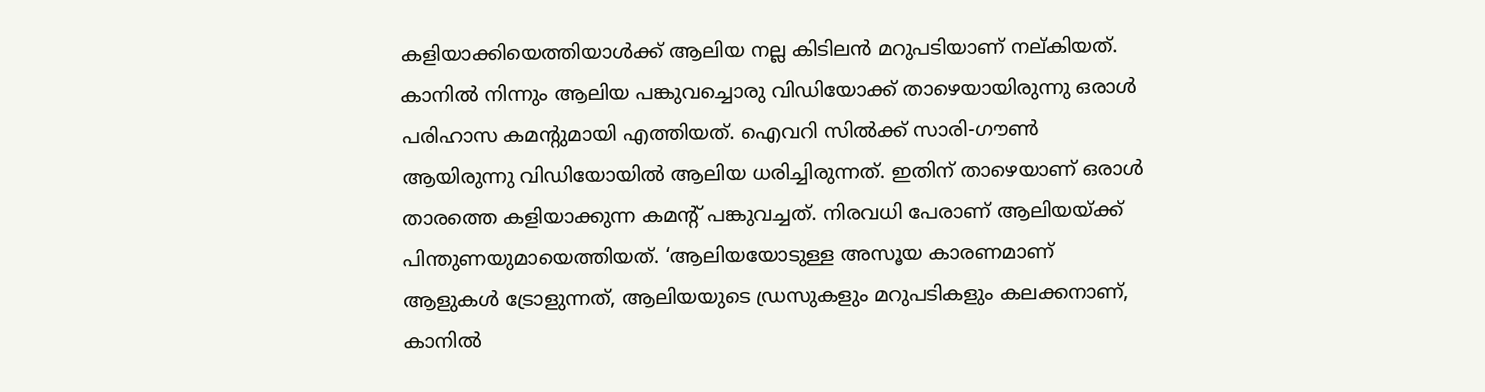കളിയാക്കിയെത്തിയാള്‍ക്ക് ആലിയ നല്ല കിടിലൻ മറുപടിയാണ് നല്കിയത്. കാനിൽ നിന്നും ആലിയ പങ്കുവച്ചൊരു വിഡിയോക്ക് താഴെയായിരുന്നു ഒരാള്‍ പരിഹാസ കമന്‍റുമായി എത്തിയത്. ഐവറി സില്‍ക്ക് സാരി-ഗൗണ്‍ ആയിരുന്നു വിഡിയോയില്‍ ആലിയ ധരിച്ചിരുന്നത്. ഇതിന് താഴെയാണ് ഒരാള്‍ താരത്തെ കളിയാക്കുന്ന കമന്‍റ് പങ്കുവച്ചത്. നിരവധി പേരാണ് ആലിയയ്ക്ക് പിന്തുണയുമായെത്തിയത്. ‘ആലിയയോടുള്ള അസൂയ കാരണമാണ് ആളുകള്‍ ട്രോളുന്നത്, ആലിയയുടെ ഡ്രസുകളും മറുപടികളും കലക്കനാണ്, കാനിൽ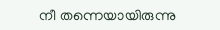നീ തന്നെയായിരുന്നു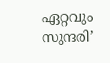ഏറ്റവും സുന്ദരി’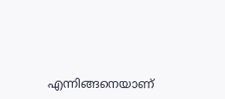എന്നിങ്ങനെയാണ്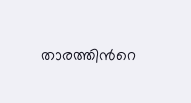താരത്തിന്‍റെ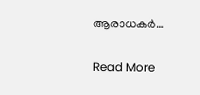ആരാധകർ…

Read More